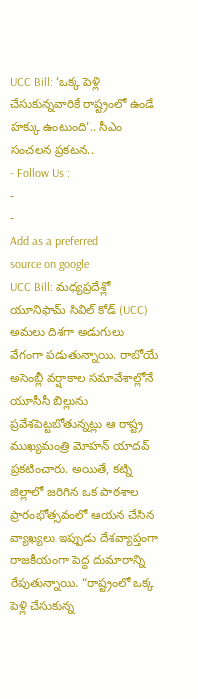UCC Bill: ‘ఒక్క పెళ్లి చేసుకున్నవారికే రాష్ట్రంలో ఉండే హక్కు ఉంటుంది’.. సీఎం సంచలన ప్రకటన..
- Follow Us :
-
-
Add as a preferred
source on google
UCC Bill: మధ్యప్రదేశ్లో యూనిఫామ్ సివిల్ కోడ్ (UCC) అమలు దిశగా అడుగులు వేగంగా పడుతున్నాయి. రాబోయే అసెంబ్లీ వర్షాకాల సమావేశాల్లోనే యూసీసీ బిల్లును ప్రవేశపెట్టబోతున్నట్లు ఆ రాష్ట్ర ముఖ్యమంత్రి మోహన్ యాదవ్ ప్రకటించారు. అయితే, కట్ని జిల్లాలో జరిగిన ఒక పాఠశాల ప్రారంభోత్సవంలో ఆయన చేసిన వ్యాఖ్యలు ఇప్పుడు దేశవ్యాప్తంగా రాజకీయంగా పెద్ద దుమారాన్ని రేపుతున్నాయి. “రాష్ట్రంలో ఒక్క పెళ్లి చేసుకున్న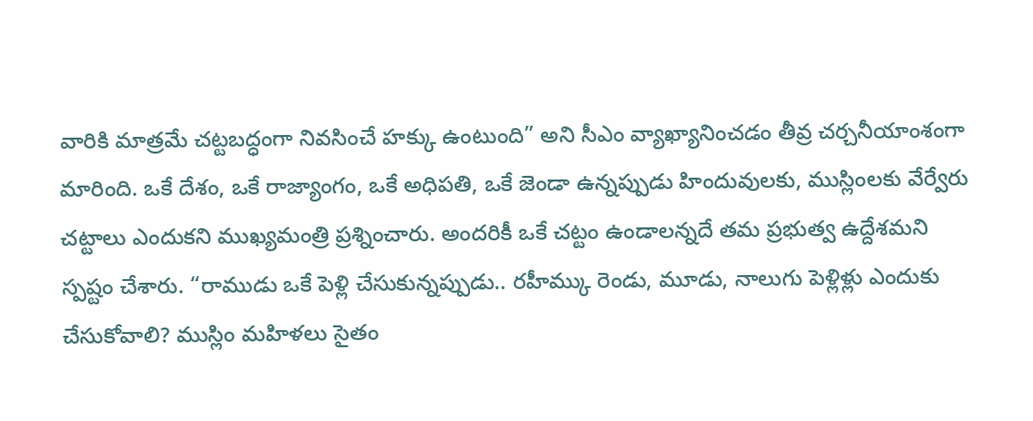వారికి మాత్రమే చట్టబద్ధంగా నివసించే హక్కు ఉంటుంది” అని సీఎం వ్యాఖ్యానించడం తీవ్ర చర్చనీయాంశంగా మారింది. ఒకే దేశం, ఒకే రాజ్యాంగం, ఒకే అధిపతి, ఒకే జెండా ఉన్నప్పుడు హిందువులకు, ముస్లింలకు వేర్వేరు చట్టాలు ఎందుకని ముఖ్యమంత్రి ప్రశ్నించారు. అందరికీ ఒకే చట్టం ఉండాలన్నదే తమ ప్రభుత్వ ఉద్దేశమని స్పష్టం చేశారు. “రాముడు ఒకే పెళ్లి చేసుకున్నప్పుడు.. రహీమ్కు రెండు, మూడు, నాలుగు పెళ్లిళ్లు ఎందుకు చేసుకోవాలి? ముస్లిం మహిళలు సైతం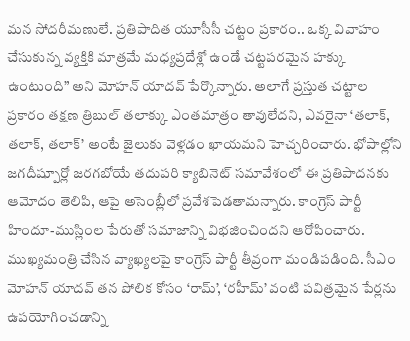మన సోదరీమణులే. ప్రతిపాదిత యూసీసీ చట్టం ప్రకారం.. ఒక్క వివాహం చేసుకున్న వ్యక్తికి మాత్రమే మధ్యప్రదేశ్లో ఉండే చట్టపరమైన హక్కు ఉంటుంది” అని మోహన్ యాదవ్ పేర్కొన్నారు. అలాగే ప్రస్తుత చట్టాల ప్రకారం తక్షణ త్రిబుల్ తలాక్కు ఎంతమాత్రం తావులేదని, ఎవరైనా ‘తలాక్, తలాక్, తలాక్’ అంటే జైలుకు వెళ్లడం ఖాయమని హెచ్చరించారు. భోపాల్లోని జగదీష్పూర్లో జరగబోయే తదుపరి క్యాబినెట్ సమావేశంలో ఈ ప్రతిపాదనకు ఆమోదం తెలిపి, ఆపై అసెంబ్లీలో ప్రవేశపెడతామన్నారు. కాంగ్రెస్ పార్టీ హిందూ-ముస్లింల పేరుతో సమాజాన్ని విభజించిందని ఆరోపించారు.
ముఖ్యమంత్రి చేసిన వ్యాఖ్యలపై కాంగ్రెస్ పార్టీ తీవ్రంగా మండిపడింది. సీఎం మోహన్ యాదవ్ తన పోలిక కోసం ‘రామ్’, ‘రహీమ్’ వంటి పవిత్రమైన పేర్లను ఉపయోగించడాన్ని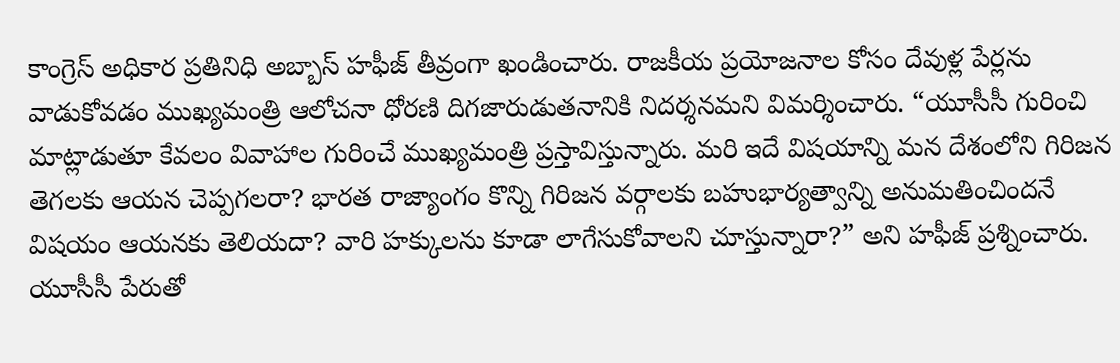కాంగ్రెస్ అధికార ప్రతినిధి అబ్బాస్ హఫీజ్ తీవ్రంగా ఖండించారు. రాజకీయ ప్రయోజనాల కోసం దేవుళ్ల పేర్లను వాడుకోవడం ముఖ్యమంత్రి ఆలోచనా ధోరణి దిగజారుడుతనానికి నిదర్శనమని విమర్శించారు. “యూసీసీ గురించి మాట్లాడుతూ కేవలం వివాహాల గురించే ముఖ్యమంత్రి ప్రస్తావిస్తున్నారు. మరి ఇదే విషయాన్ని మన దేశంలోని గిరిజన తెగలకు ఆయన చెప్పగలరా? భారత రాజ్యాంగం కొన్ని గిరిజన వర్గాలకు బహుభార్యత్వాన్ని అనుమతించిందనే విషయం ఆయనకు తెలియదా? వారి హక్కులను కూడా లాగేసుకోవాలని చూస్తున్నారా?” అని హఫీజ్ ప్రశ్నించారు. యూసీసీ పేరుతో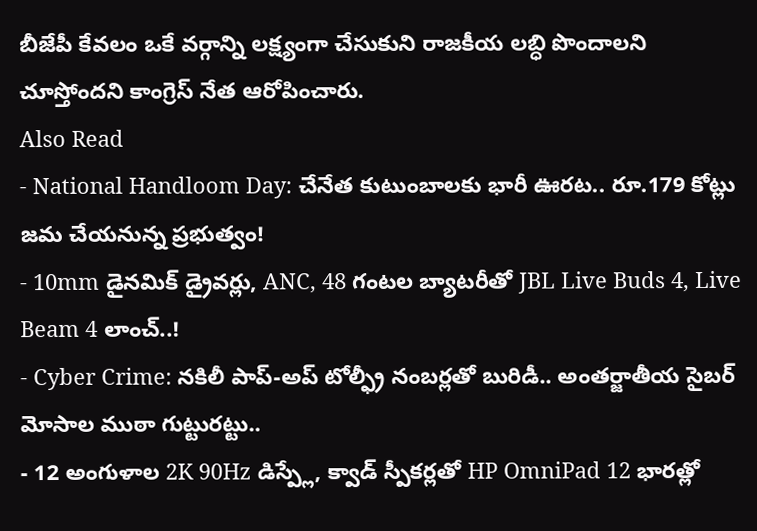బీజేపీ కేవలం ఒకే వర్గాన్ని లక్ష్యంగా చేసుకుని రాజకీయ లబ్ధి పొందాలని చూస్తోందని కాంగ్రెస్ నేత ఆరోపించారు.
Also Read
- National Handloom Day: చేనేత కుటుంబాలకు భారీ ఊరట.. రూ.179 కోట్లు జమ చేయనున్న ప్రభుత్వం!
- 10mm డైనమిక్ డ్రైవర్లు, ANC, 48 గంటల బ్యాటరీతో JBL Live Buds 4, Live Beam 4 లాంచ్..!
- Cyber Crime: నకిలీ పాప్-అప్ టోల్ఫ్రీ నంబర్లతో బురిడీ.. అంతర్జాతీయ సైబర్ మోసాల ముఠా గుట్టురట్టు..
- 12 అంగుళాల 2K 90Hz డిస్ప్లే, క్వాడ్ స్పీకర్లతో HP OmniPad 12 భారత్లో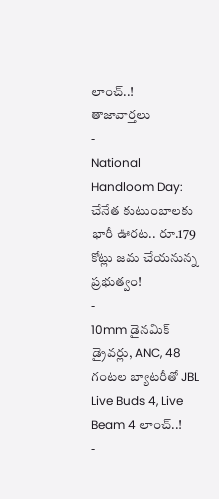లాంచ్..!
తాజావార్తలు
-
National Handloom Day: చేనేత కుటుంబాలకు భారీ ఊరట.. రూ.179 కోట్లు జమ చేయనున్న ప్రభుత్వం!
-
10mm డైనమిక్ డ్రైవర్లు, ANC, 48 గంటల బ్యాటరీతో JBL Live Buds 4, Live Beam 4 లాంచ్..!
-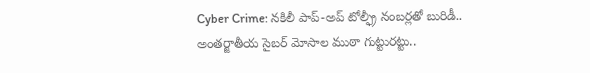Cyber Crime: నకిలీ పాప్-అప్ టోల్ఫ్రీ నంబర్లతో బురిడీ.. అంతర్జాతీయ సైబర్ మోసాల ముఠా గుట్టురట్టు..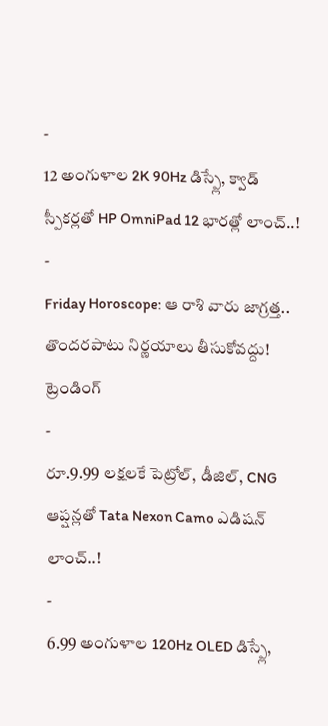-
12 అంగుళాల 2K 90Hz డిస్ప్లే, క్వాడ్ స్పీకర్లతో HP OmniPad 12 భారత్లో లాంచ్..!
-
Friday Horoscope: ఆ రాశి వారు జాగ్రత్త.. తొందరపాటు నిర్ణయాలు తీసుకోవద్దు!
ట్రెండింగ్
-
రూ.9.99 లక్షలకే పెట్రోల్, డీజిల్, CNG ఆప్షన్లతో Tata Nexon Camo ఎడిషన్ లాంచ్..!
-
6.99 అంగుళాల 120Hz OLED డిస్ప్లే,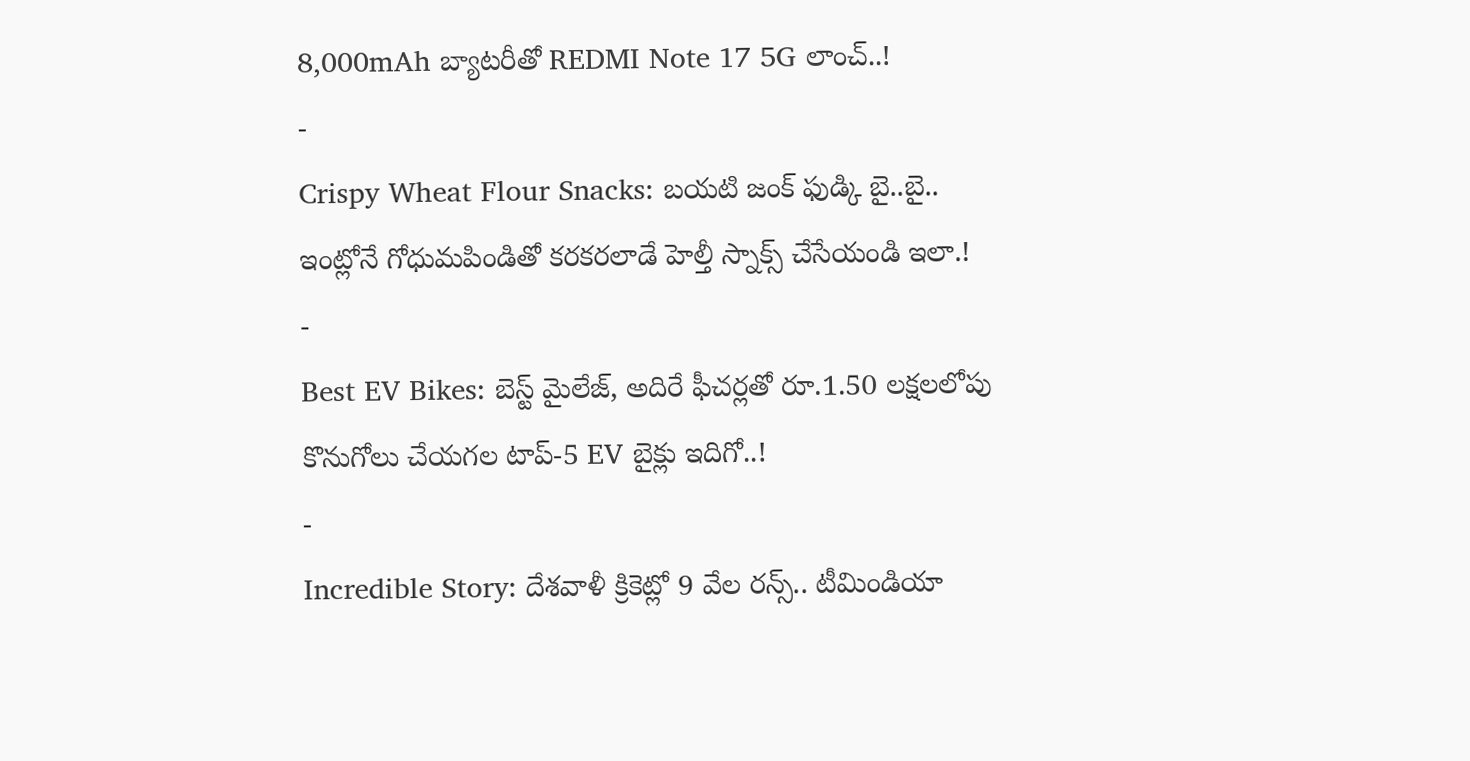8,000mAh బ్యాటరీతో REDMI Note 17 5G లాంచ్..!
-
Crispy Wheat Flour Snacks: బయటి జంక్ ఫుడ్కి బై..బై.. ఇంట్లోనే గోధుమపిండితో కరకరలాడే హెల్తీ స్నాక్స్ చేసేయండి ఇలా.!
-
Best EV Bikes: బెస్ట్ మైలేజ్, అదిరే ఫీచర్లతో రూ.1.50 లక్షలలోపు కొనుగోలు చేయగల టాప్-5 EV బైక్లు ఇదిగో..!
-
Incredible Story: దేశవాళీ క్రికెట్లో 9 వేల రన్స్.. టీమిండియా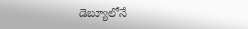డెబ్యూలోనే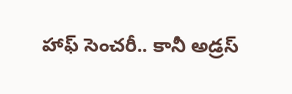హాఫ్ సెంచరీ.. కానీ అడ్రస్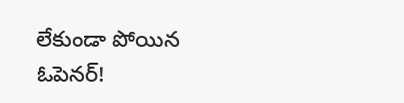లేకుండా పోయిన ఓపెనర్!